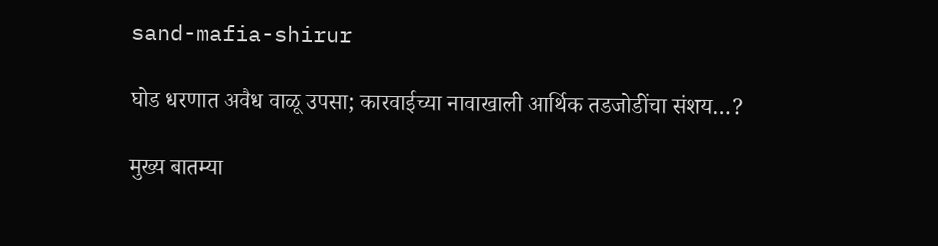sand-mafia-shirur

घोड धरणात अवैध वाळू उपसा; कारवाईच्या नावाखाली आर्थिक तडजोडींचा संशय…?

मुख्य बातम्या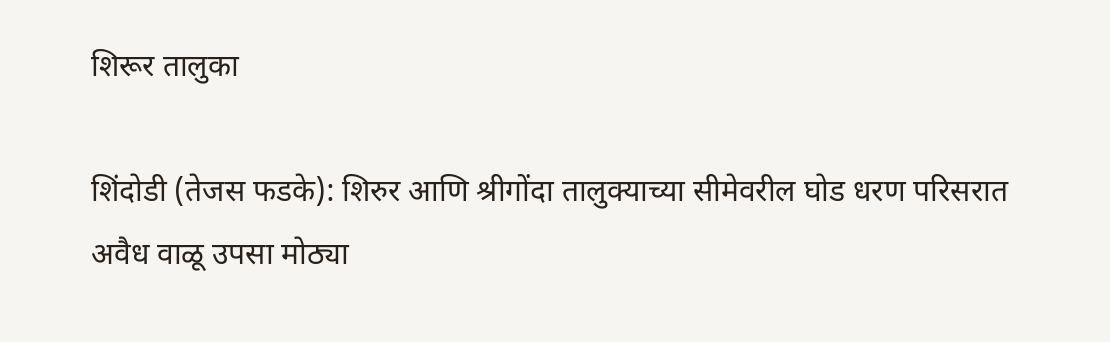शिरूर तालुका

शिंदोडी (तेजस फडके): शिरुर आणि श्रीगोंदा तालुक्याच्या सीमेवरील घोड धरण परिसरात अवैध वाळू उपसा मोठ्या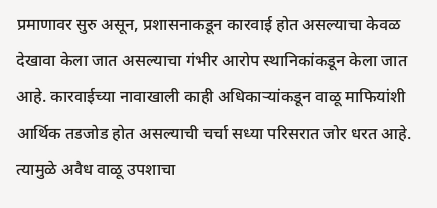प्रमाणावर सुरु असून, प्रशासनाकडून कारवाई होत असल्याचा केवळ देखावा केला जात असल्याचा गंभीर आरोप स्थानिकांकडून केला जात आहे. कारवाईच्या नावाखाली काही अधिकाऱ्यांकडून वाळू माफियांशी आर्थिक तडजोड होत असल्याची चर्चा सध्या परिसरात जोर धरत आहे. त्यामुळे अवैध वाळू उपशाचा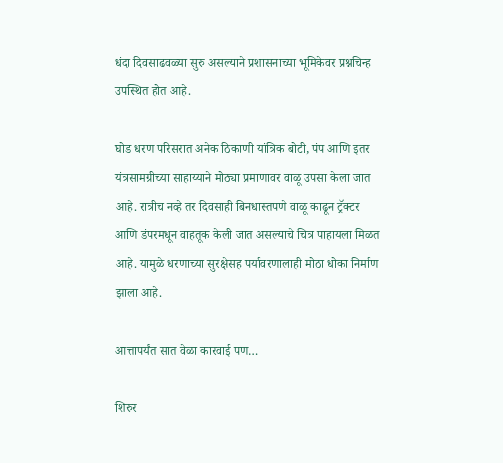धंदा दिवसाढवळ्या सुरु असल्याने प्रशासनाच्या भूमिकेवर प्रश्नचिन्ह उपस्थित होत आहे.

घोड धरण परिसरात अनेक ठिकाणी यांत्रिक बोटी, पंप आणि इतर यंत्रसामग्रीच्या साहाय्याने मोठ्या प्रमाणावर वाळू उपसा केला जात आहे. रात्रीच नव्हे तर दिवसाही बिनधास्तपणे वाळू काढून ट्रॅक्टर आणि डंपरमधून वाहतूक केली जात असल्याचे चित्र पाहायला मिळत आहे. यामुळे धरणाच्या सुरक्षेसह पर्यावरणालाही मोठा धोका निर्माण झाला आहे.

आत्तापर्यंत सात वेळा कारवाई पण…

शिरुर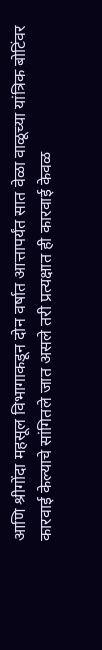आणि श्रीगोंदा महसूल विभागाकडून दोन वर्षात आत्तापर्यंत सात वेळा वाळूच्या यांत्रिक बोटिंवर कारवाई केल्याचे सांगितले जात असले तरी प्रत्यक्षात ही कारवाई केवळ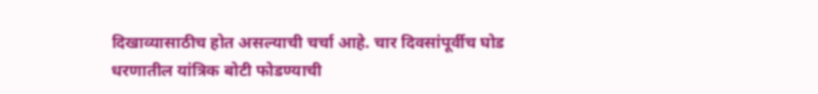दिखाव्यासाठीच होत असल्याची चर्चा आहे. चार दिवसांपूर्वीच घोड धरणातील यांत्रिक बोटी फोडण्याची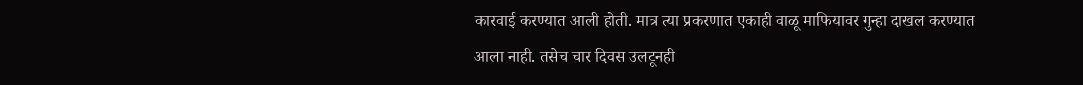कारवाई करण्यात आली होती. मात्र त्या प्रकरणात एकाही वाळू माफियावर गुन्हा दाखल करण्यात आला नाही. तसेच चार दिवस उलटूनही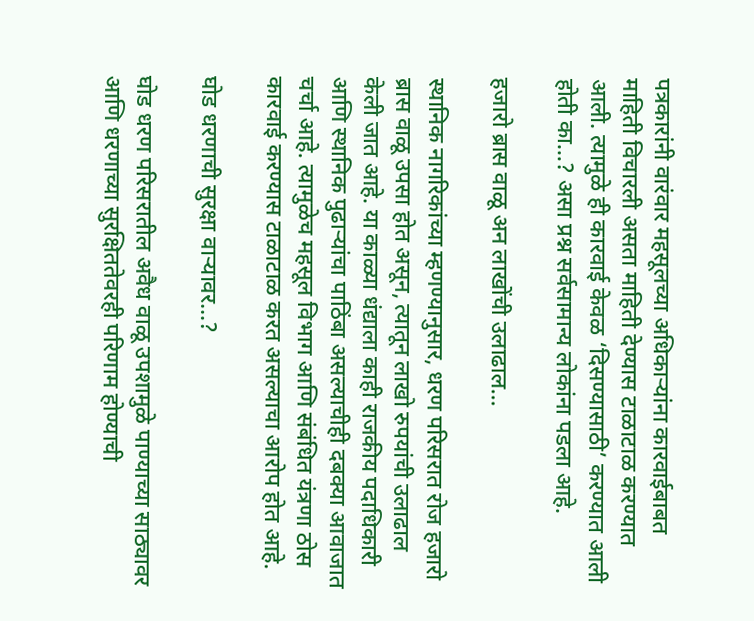पत्रकारांनी वारंवार महसूलच्या अधिकाऱ्यांना कारवाईबाबत माहिती विचारली असता माहिती देण्यास टाळाटाळ करण्यात आली. त्यामुळे ही कारवाई केवळ ‘दिसण्यासाठी’ करण्यात आली होती का…? असा प्रश्न सर्वसामान्य लोकांना पडला आहे.

हजारो ब्रास वाळू अन लाखोंची उलाढाल…

स्थानिक नागरिकांच्या म्हणण्यानुसार, धरण परिसरात रोज हजारो ब्रास वाळू उपसा होत असून, त्यातून लाखो रुपयांची उलाढाल केली जात आहे. या काळ्या धंद्याला काही राजकीय पदाधिकारी आणि स्थानिक पुढाऱ्यांचा पाठिंबा असल्याचीही दबक्या आवाजात चर्चा आहे. त्यामुळेच महसूल विभाग आणि संबंधित यंत्रणा ठोस कारवाई करण्यास टाळाटाळ करत असल्याचा आरोप होत आहे.

घोड धरणाची सुरक्षा वाऱ्यावर…?

घोड धरण परिसरातील अवैध वाळू उपशामुळे पाण्याच्या साठ्यावर आणि धरणाच्या सुरक्षिततेवरही परिणाम होण्याची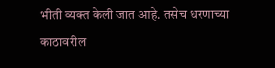भीती व्यक्त केली जात आहे. तसेच धरणाच्या काठावरील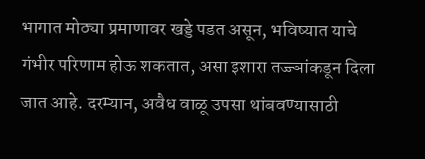भागात मोठ्या प्रमाणावर खड्डे पडत असून, भविष्यात याचे गंभीर परिणाम होऊ शकतात, असा इशारा तज्ज्ञांकडून दिला जात आहे. दरम्यान, अवैध वाळू उपसा थांबवण्यासाठी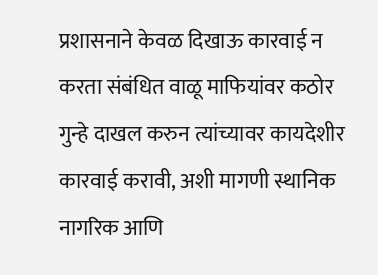प्रशासनाने केवळ दिखाऊ कारवाई न करता संबंधित वाळू माफियांवर कठोर गुन्हे दाखल करुन त्यांच्यावर कायदेशीर कारवाई करावी, अशी मागणी स्थानिक नागरिक आणि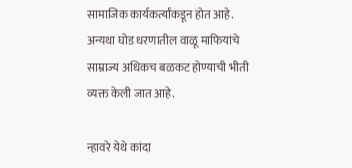सामाजिक कार्यकर्त्यांकडून होत आहे. अन्यथा घोड धरणातील वाळू माफियांचे साम्राज्य अधिकच बळकट होण्याची भीती व्यक्त केली जात आहे.

न्हावरे येथे कांदा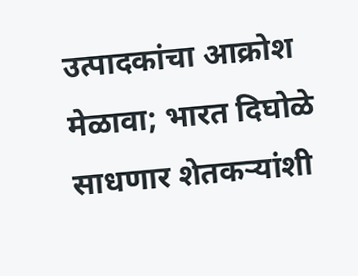उत्पादकांचा आक्रोश मेळावा; भारत दिघोळे साधणार शेतकऱ्यांशी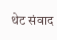थेट संवाद